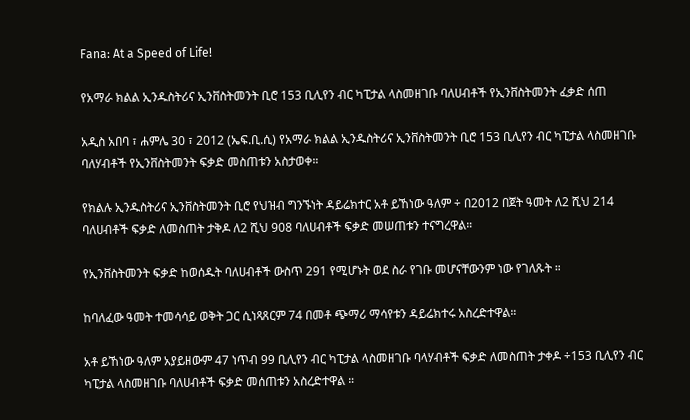Fana: At a Speed of Life!

የአማራ ክልል ኢንዱስትሪና ኢንቨስትመንት ቢሮ 153 ቢሊየን ብር ካፒታል ላስመዘገቡ ባለሀብቶች የኢንቨስትመንት ፈቃድ ሰጠ

አዲስ አበባ ፣ ሐምሌ 30 ፣ 2012 (ኤፍ.ቢ.ሲ) የአማራ ክልል ኢንዱስትሪና ኢንቨስትመንት ቢሮ 153 ቢሊየን ብር ካፒታል ላስመዘገቡ ባለሃብቶች የኢንቨስትመንት ፍቃድ መስጠቱን አስታወቀ።

የክልሉ ኢንዱስትሪና ኢንቨስትመንት ቢሮ የህዝብ ግንኙነት ዳይሬክተር አቶ ይኸነው ዓለም ÷ በ2012 በጀት ዓመት ለ2 ሺህ 214 ባለሀብቶች ፍቃድ ለመስጠት ታቅዶ ለ2 ሺህ 908 ባለሀብቶች ፍቃድ መሠጠቱን ተናግረዋል።

የኢንቨስትመንት ፍቃድ ከወሰዱት ባለሀብቶች ውስጥ 291 የሚሆኑት ወደ ስራ የገቡ መሆናቸውንም ነው የገለጹት ።

ከባለፈው ዓመት ተመሳሳይ ወቅት ጋር ሲነጻጸርም 74 በመቶ ጭማሪ ማሳየቱን ዳይሬክተሩ አስረድተዋል።

አቶ ይኸነው ዓለም አያይዘውም 47 ነጥብ 99 ቢሊየን ብር ካፒታል ላስመዘገቡ ባላሃብቶች ፍቃድ ለመስጠት ታቀዶ ÷153 ቢሊየን ብር ካፒታል ላስመዘገቡ ባለሀብቶች ፍቃድ መሰጠቱን አስረድተዋል ።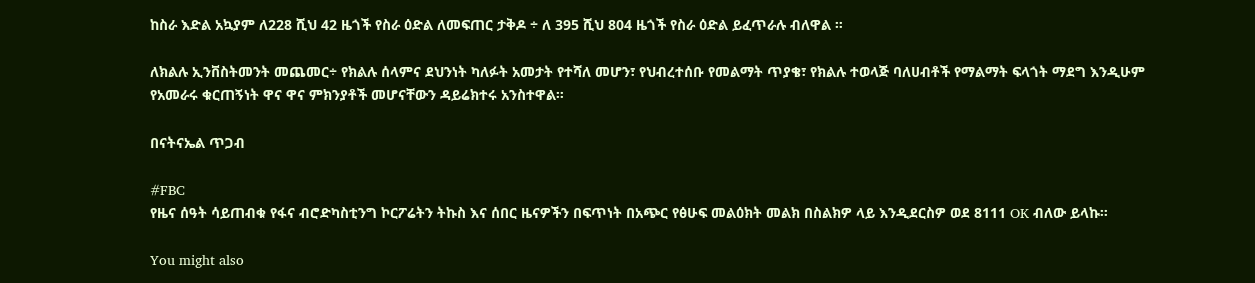ከስራ እድል አኳያም ለ228 ሺህ 42 ዜጎች የስራ ዕድል ለመፍጠር ታቅዶ ÷ ለ 395 ሺህ 804 ዜጎች የስራ ዕድል ይፈጥራሉ ብለዋል ።

ለክልሉ ኢንቨስትመንት መጨመር÷ የክልሉ ሰላምና ደህንነት ካለፉት አመታት የተሻለ መሆን፣ የህብረተሰቡ የመልማት ጥያቄ፣ የክልሉ ተወላጅ ባለሀብቶች የማልማት ፍላጎት ማደግ እንዲሁም የአመራሩ ቁርጠኝነት ዋና ዋና ምክንያቶች መሆናቸውን ዳይሬክተሩ አንስተዋል።

በናትናኤል ጥጋብ

#FBC
የዜና ሰዓት ሳይጠብቁ የፋና ብሮድካስቲንግ ኮርፖሬትን ትኩስ እና ሰበር ዜናዎችን በፍጥነት በአጭር የፅሁፍ መልዕክት መልክ በስልክዎ ላይ እንዲደርስዎ ወደ 8111 OK ብለው ይላኩ።

You might also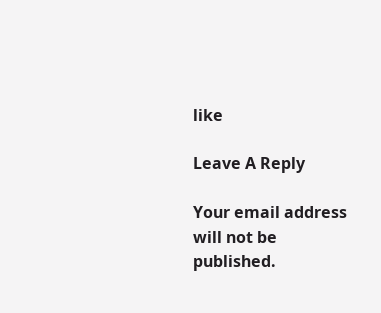like

Leave A Reply

Your email address will not be published.